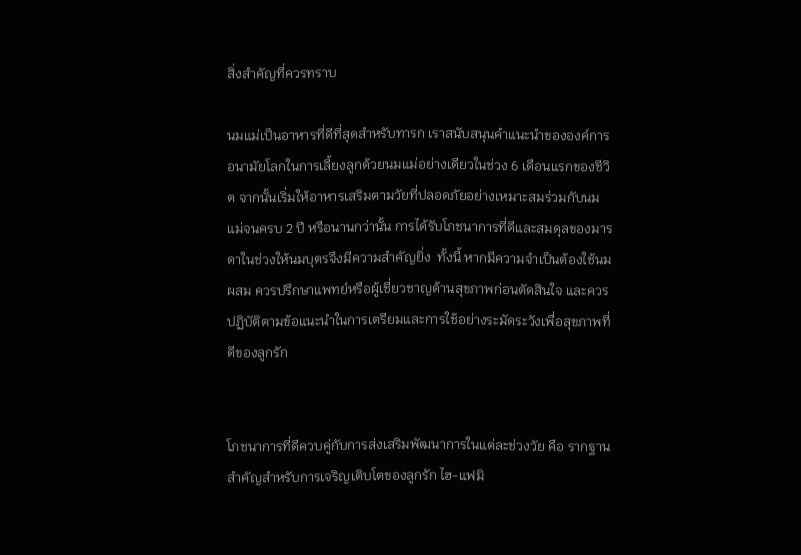สิ่งสำคัญที่ควรทราบ

นมแม่เป็นอาหารที่ดีที่สุดสำหรับทารก เราสนับสนุนคำแนะนำขององค์การอนามัยโลกในการเลี้ยงลูกด้วยนมแม่อย่างเดียวในช่วง 6 เดือนแรกของชีวิต จากนั้นเริ่มให้อาหารเสริมตามวัยที่ปลอดภัยอย่างเหมาะสมร่วมกับนมแม่จนครบ 2 ปี หรือนานกว่านั้น การได้รับโภชนาการที่ดีและสมดุลของมารดาในช่วงให้นมบุตรจึงมีความสำคัญยิ่ง  ทั้งนี้ หากมีความจำเป็นต้องใช้นมผสม ควรปรึกษาแพทย์หรือผู้เชี่ยวชาญด้านสุขภาพก่อนตัดสินใจ และควรปฏิบัติตามข้อแนะนำในการเตรียมและการใช้อย่างระมัดระวังเพื่อสุขภาพที่ดีของลูกรัก


โภชนาการที่ดีควบคู่กับการส่งเสริมพัฒนาการในแต่ละช่วงวัย คือ รากฐานสำคัญสำหรับการเจริญเติบโตของลูกรัก ไฮ-แฟมิ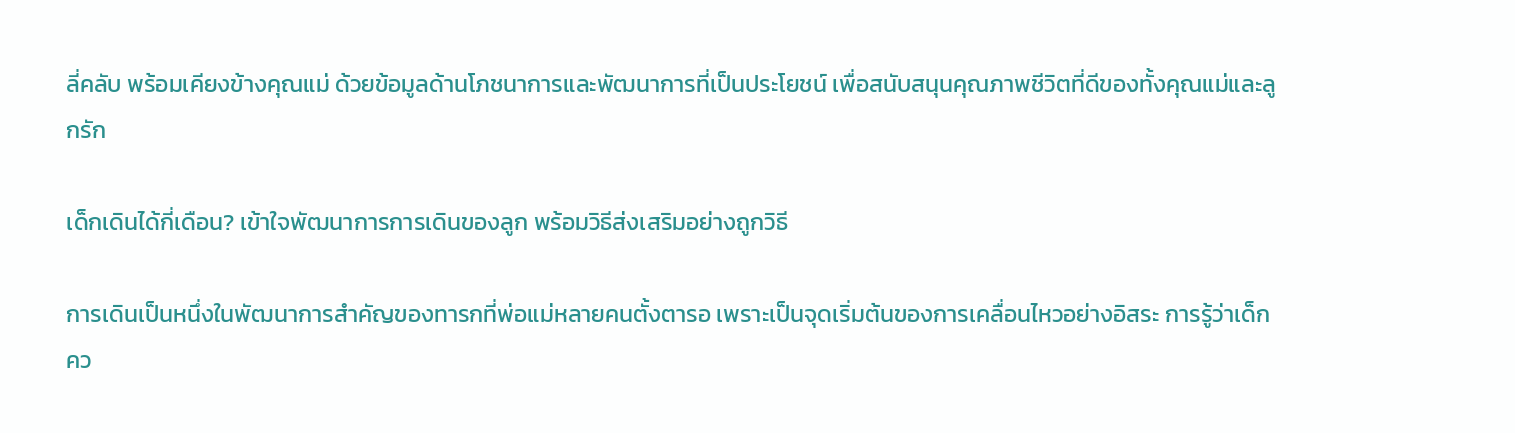ลี่คลับ พร้อมเคียงข้างคุณแม่ ด้วยข้อมูลด้านโภชนาการและพัฒนาการที่เป็นประโยชน์ เพื่อสนับสนุนคุณภาพชีวิตที่ดีของทั้งคุณแม่และลูกรัก

เด็กเดินได้กี่เดือน? เข้าใจพัฒนาการการเดินของลูก พร้อมวิธีส่งเสริมอย่างถูกวิธี

การเดินเป็นหนึ่งในพัฒนาการสำคัญของทารกที่พ่อแม่หลายคนตั้งตารอ เพราะเป็นจุดเริ่มต้นของการเคลื่อนไหวอย่างอิสระ การรู้ว่าเด็กคว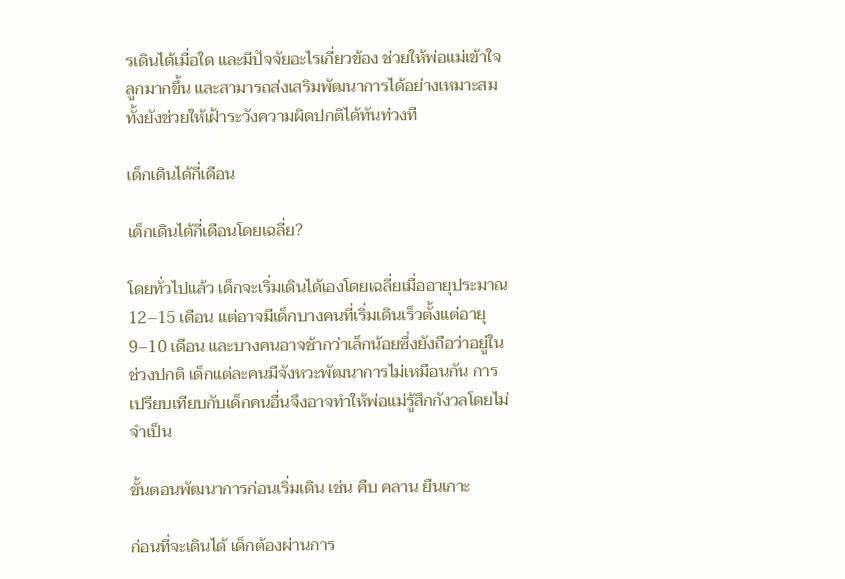รเดินได้เมื่อใด และมีปัจจัยอะไรเกี่ยวข้อง ช่วยให้พ่อแม่เข้าใจลูกมากขึ้น และสามารถส่งเสริมพัฒนาการได้อย่างเหมาะสม ทั้งยังช่วยให้เฝ้าระวังความผิดปกติได้ทันท่วงที

เด็กเดินได้กี่เดือน

เด็กเดินได้กี่เดือนโดยเฉลี่ย?

โดยทั่วไปแล้ว เด็กจะเริ่มเดินได้เองโดยเฉลี่ยเมื่ออายุประมาณ 12–15 เดือน แต่อาจมีเด็กบางคนที่เริ่มเดินเร็วตั้งแต่อายุ 9–10 เดือน และบางคนอาจช้ากว่าเล็กน้อยซึ่งยังถือว่าอยู่ในช่วงปกติ เด็กแต่ละคนมีจังหวะพัฒนาการไม่เหมือนกัน การเปรียบเทียบกับเด็กคนอื่นจึงอาจทำให้พ่อแม่รู้สึกกังวลโดยไม่จำเป็น

ขั้นตอนพัฒนาการก่อนเริ่มเดิน เช่น คืบ คลาน ยืนเกาะ

ก่อนที่จะเดินได้ เด็กต้องผ่านการ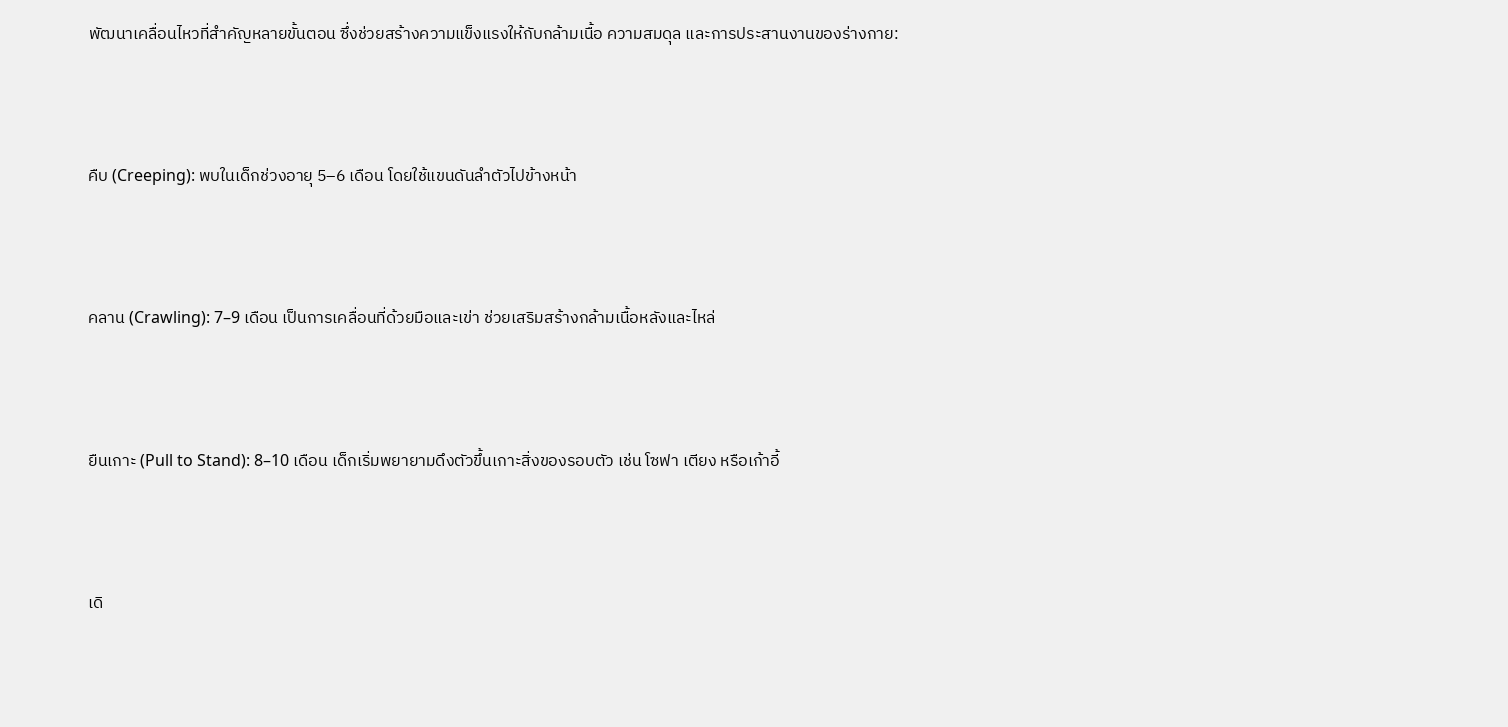พัฒนาเคลื่อนไหวที่สำคัญหลายขั้นตอน ซึ่งช่วยสร้างความแข็งแรงให้กับกล้ามเนื้อ ความสมดุล และการประสานงานของร่างกาย:



คืบ (Creeping): พบในเด็กช่วงอายุ 5–6 เดือน โดยใช้แขนดันลำตัวไปข้างหน้า



คลาน (Crawling): 7–9 เดือน เป็นการเคลื่อนที่ด้วยมือและเข่า ช่วยเสริมสร้างกล้ามเนื้อหลังและไหล่



ยืนเกาะ (Pull to Stand): 8–10 เดือน เด็กเริ่มพยายามดึงตัวขึ้นเกาะสิ่งของรอบตัว เช่น โซฟา เตียง หรือเก้าอี้



เดิ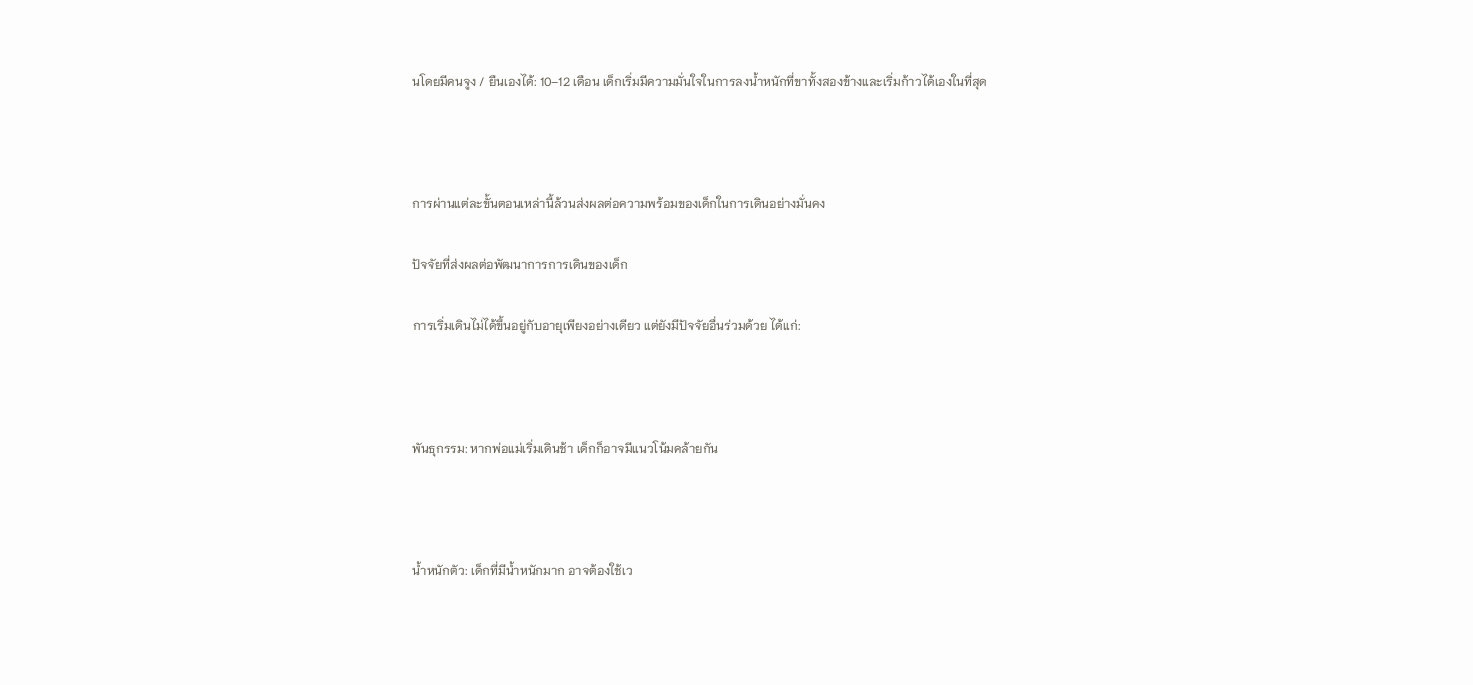นโดยมีคนจูง / ยืนเองได้: 10–12 เดือน เด็กเริ่มมีความมั่นใจในการลงน้ำหนักที่ขาทั้งสองข้างและเริ่มก้าวได้เองในที่สุด



การผ่านแต่ละขั้นตอนเหล่านี้ล้วนส่งผลต่อความพร้อมของเด็กในการเดินอย่างมั่นคง

ปัจจัยที่ส่งผลต่อพัฒนาการการเดินของเด็ก

การเริ่มเดินไม่ได้ขึ้นอยู่กับอายุเพียงอย่างเดียว แต่ยังมีปัจจัยอื่นร่วมด้วย ได้แก่:



พันธุกรรม: หากพ่อแม่เริ่มเดินช้า เด็กก็อาจมีแนวโน้มคล้ายกัน



น้ำหนักตัว: เด็กที่มีน้ำหนักมาก อาจต้องใช้เว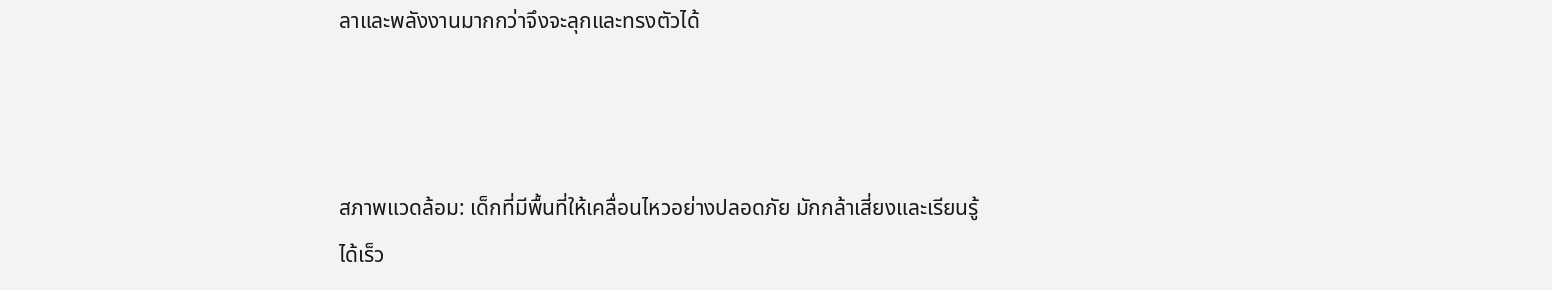ลาและพลังงานมากกว่าจึงจะลุกและทรงตัวได้



สภาพแวดล้อม: เด็กที่มีพื้นที่ให้เคลื่อนไหวอย่างปลอดภัย มักกล้าเสี่ยงและเรียนรู้ได้เร็ว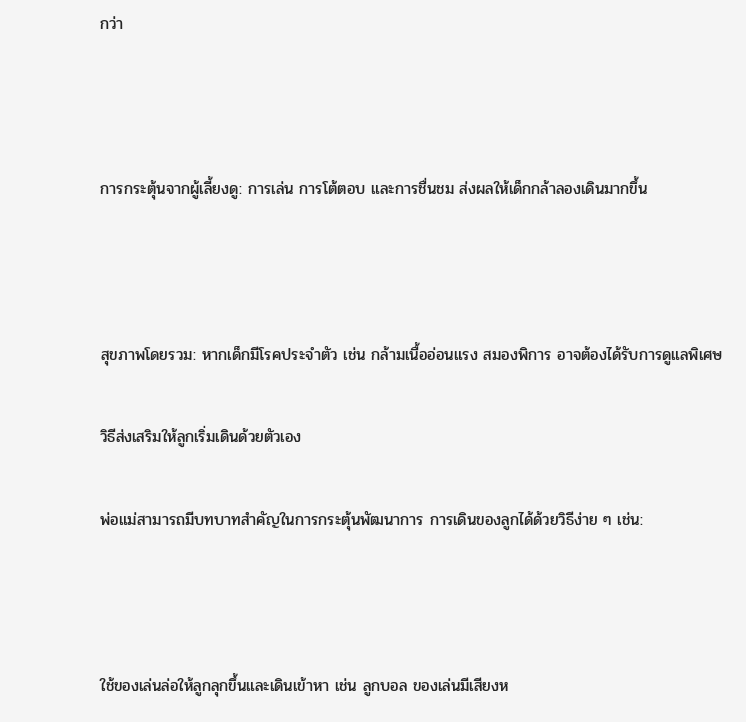กว่า



การกระตุ้นจากผู้เลี้ยงดู: การเล่น การโต้ตอบ และการชื่นชม ส่งผลให้เด็กกล้าลองเดินมากขึ้น



สุขภาพโดยรวม: หากเด็กมีโรคประจำตัว เช่น กล้ามเนื้ออ่อนแรง สมองพิการ อาจต้องได้รับการดูแลพิเศษ

วิธีส่งเสริมให้ลูกเริ่มเดินด้วยตัวเอง

พ่อแม่สามารถมีบทบาทสำคัญในการกระตุ้นพัฒนาการ การเดินของลูกได้ด้วยวิธีง่าย ๆ เช่น:



ใช้ของเล่นล่อให้ลูกลุกขึ้นและเดินเข้าหา เช่น ลูกบอล ของเล่นมีเสียงห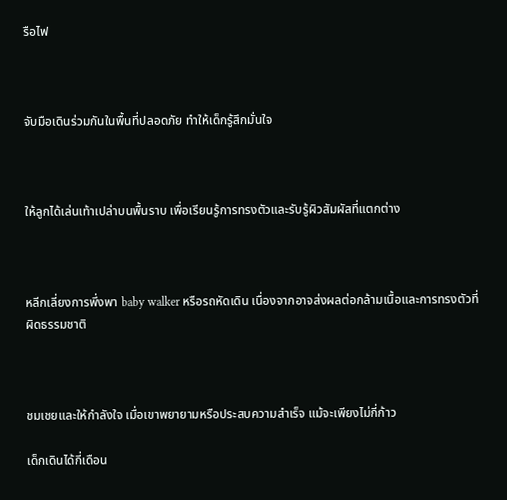รือไฟ



จับมือเดินร่วมกันในพื้นที่ปลอดภัย ทำให้เด็กรู้สึกมั่นใจ



ให้ลูกได้เล่นเท้าเปล่าบนพื้นราบ เพื่อเรียนรู้การทรงตัวและรับรู้ผิวสัมผัสที่แตกต่าง



หลีกเลี่ยงการพึ่งพา baby walker หรือรถหัดเดิน เนื่องจากอาจส่งผลต่อกล้ามเนื้อและการทรงตัวที่ผิดธรรมชาติ



ชมเชยและให้กำลังใจ เมื่อเขาพยายามหรือประสบความสำเร็จ แม้จะเพียงไม่กี่ก้าว

เด็กเดินได้กี่เดือน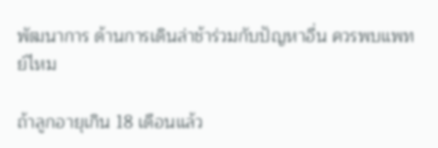พัฒนาการ ด้านการเดินล่าช้าร่วมกับปัญหาอื่น ควรพบแพทย์ไหม

ถ้าลูกอายุเกิน 18 เดือนแล้ว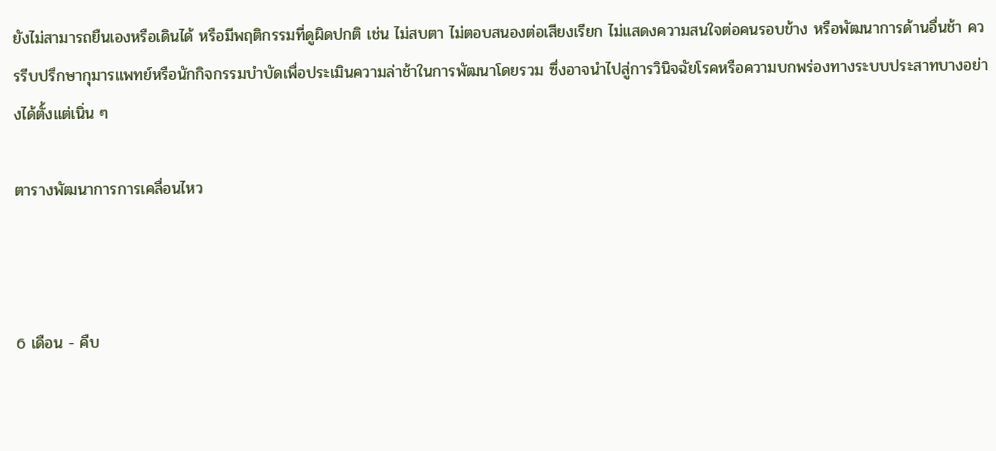ยังไม่สามารถยืนเองหรือเดินได้ หรือมีพฤติกรรมที่ดูผิดปกติ เช่น ไม่สบตา ไม่ตอบสนองต่อเสียงเรียก ไม่แสดงความสนใจต่อคนรอบข้าง หรือพัฒนาการด้านอื่นช้า ควรรีบปรึกษากุมารแพทย์หรือนักกิจกรรมบำบัดเพื่อประเมินความล่าช้าในการพัฒนาโดยรวม ซึ่งอาจนำไปสู่การวินิจฉัยโรคหรือความบกพร่องทางระบบประสาทบางอย่างได้ตั้งแต่เนิ่น ๆ

ตารางพัฒนาการการเคลื่อนไหว



6 เดือน - คืบ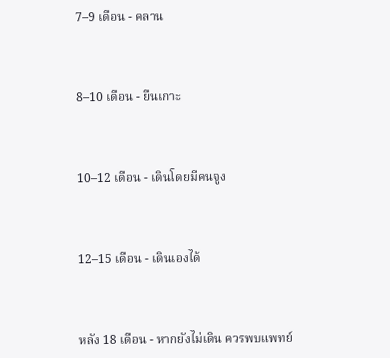7–9 เดือน - คลาน



8–10 เดือน - ยืนเกาะ



10–12 เดือน - เดินโดยมีคนจูง



12–15 เดือน - เดินเองได้



หลัง 18 เดือน - หากยังไม่เดิน ควรพบแพทย์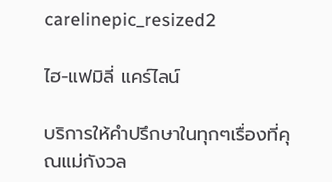carelinepic_resized2

ไฮ-แฟมิลี่ แคร์ไลน์

บริการให้คำปรึกษาในทุกๆเรื่องที่คุณแม่กังวล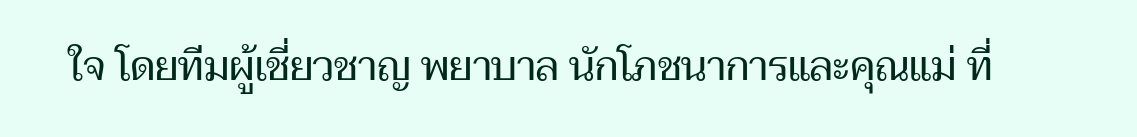ใจ โดยทีมผู้เชี่ยวชาญ พยาบาล นักโภชนาการและคุณแม่ ที่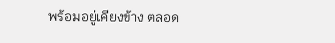พร้อมอยู่เคียงข้าง ตลอด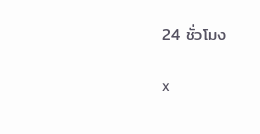24 ชั่วโมง

x